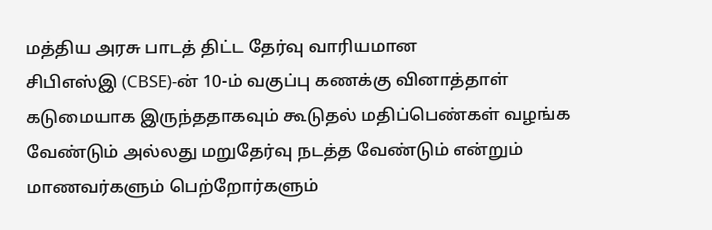மத்திய அரசு பாடத் திட்ட தேர்வு வாரியமான
சிபிஎஸ்இ (CBSE)-ன் 10-ம் வகுப்பு கணக்கு வினாத்தாள் கடுமையாக இருந்ததாகவும் கூடுதல் மதிப்பெண்கள் வழங்க வேண்டும் அல்லது மறுதேர்வு நடத்த வேண்டும் என்றும் மாணவர்களும் பெற்றோர்களும்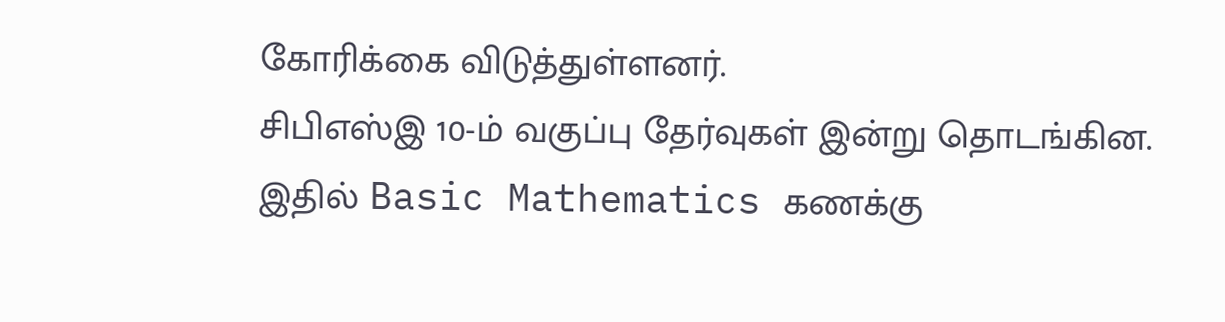கோரிக்கை விடுத்துள்ளனர்.
சிபிஎஸ்இ 10-ம் வகுப்பு தேர்வுகள் இன்று தொடங்கின. இதில் Basic Mathematics கணக்கு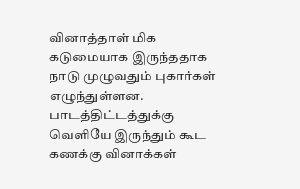வினாத்தாள் மிக கடுமையாக இருந்ததாக நாடு முழுவதும் புகார்கள் எழுந்துள்ளன. பாடத்திட்டத்துக்கு வெளியே இருந்தும் கூட கணக்கு வினாக்கள்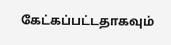கேட்கப்பட்டதாகவும்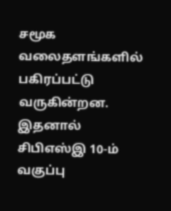சமூக வலைதளங்களில் பகிரப்பட்டு வருகின்றன.
இதனால் சிபிஎஸ்இ 10-ம் வகுப்பு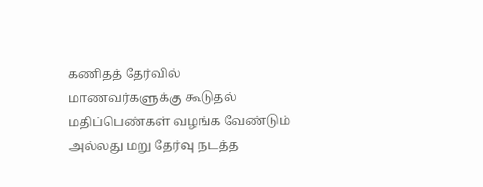கணிதத் தேர்வில் மாணவர்களுக்கு கூடுதல் மதிப்பெண்கள் வழங்க வேண்டும் அல்லது மறு தேர்வு நடத்த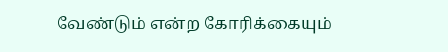வேண்டும் என்ற கோரிக்கையும்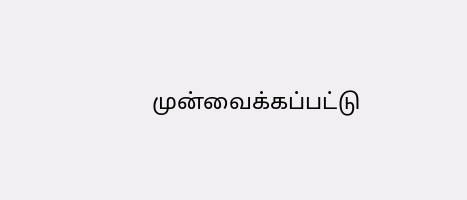முன்வைக்கப்பட்டு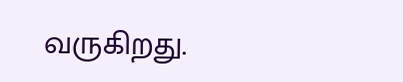வருகிறது.